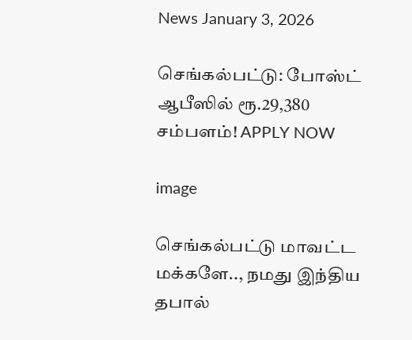News January 3, 2026

செங்கல்பட்டு: போஸ்ட் ஆபீஸில் ரூ.29,380 சம்பளம்! APPLY NOW

image

செங்கல்பட்டு மாவட்ட மக்களே.., நமது இந்திய தபால்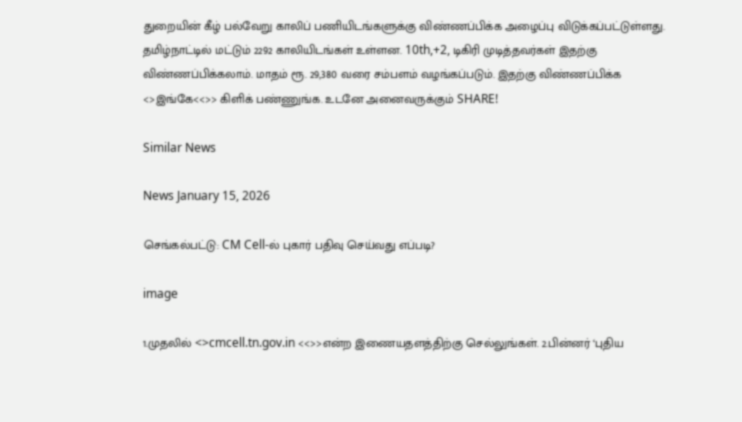துறையின் கீழ் பல்வேறு காலிப் பணியிடங்களுக்கு விண்ணப்பிக்க அழைப்பு விடுக்கப்பட்டுள்ளது. தமிழ்நாட்டில் மட்டும் 2292 காலியிடங்கள் உள்ளன. 10th,+2, டிகிரி முடித்தவர்கள் இதற்கு விண்ணப்பிக்கலாம். மாதம் ரூ. 29,380 வரை சம்பளம் வழங்கப்படும். இதற்கு விண்ணப்பிக்க <>இங்கே<<>> கிளிக் பண்ணுங்க. உடனே அனைவருக்கும் SHARE!

Similar News

News January 15, 2026

செங்கல்பட்டு: CM Cell-ல் புகார் பதிவு செய்வது எப்படி?

image

1.முதலில் <>cmcell.tn.gov.in <<>>என்ற இணையதளத்திற்கு செல்லுங்கள். 2.பின்னர் ‘புதிய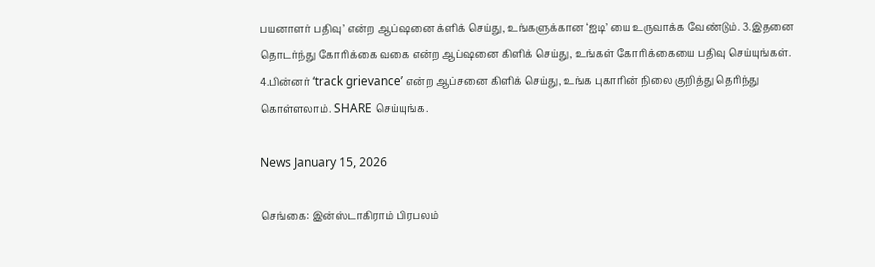பயனாளர் பதிவு’ என்ற ஆப்ஷனை க்ளிக் செய்து, உங்களுக்கான ‘ஐடி’ யை உருவாக்க வேண்டும். 3.இதனை தொடர்ந்து கோரிக்கை வகை என்ற ஆப்ஷனை கிளிக் செய்து, உங்கள் கோரிக்கையை பதிவு செய்யுங்கள். 4.பின்னர் ‘track grievance’ என்ற ஆப்சனை கிளிக் செய்து, உங்க புகாரின் நிலை குறித்து தெரிந்து கொள்ளலாம். SHARE செய்யுங்க.

News January 15, 2026

செங்கை: இன்ஸ்டாகிராம் பிரபலம்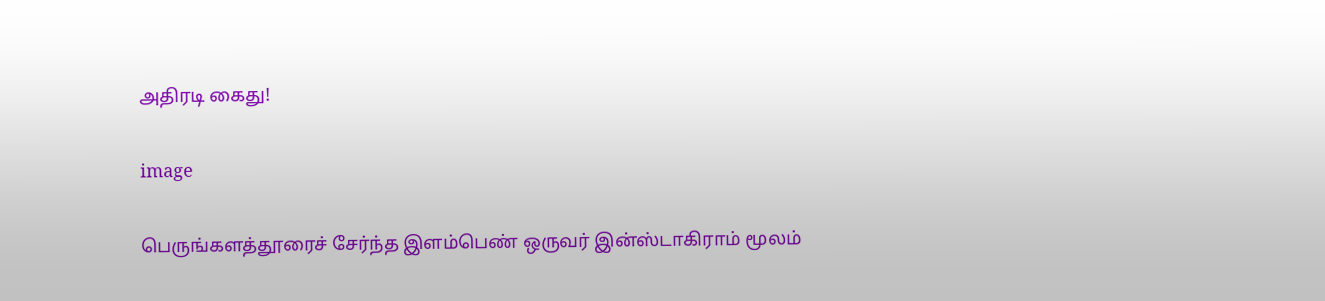அதிரடி கைது!

image

பெருங்களத்தூரைச் சேர்ந்த இளம்பெண் ஒருவர் இன்ஸ்டாகிராம் மூலம்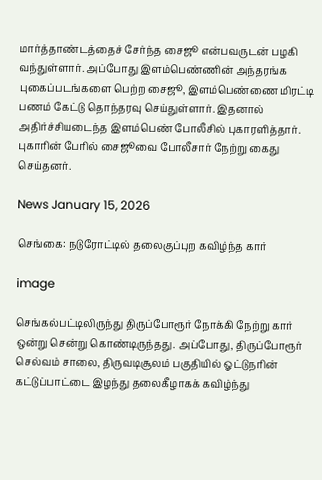மார்த்தாண்டத்தைச் சேர்ந்த சைஜூ என்பவருடன் பழகி வந்துள்ளார். அப்போது இளம்பெண்ணின் அந்தரங்க புகைப்படங்களை பெற்ற சைஜூ, இளம்பெண்ணை மிரட்டி பணம் கேட்டு தொந்தரவு செய்துள்ளார். இதனால் அதிர்ச்சியடைந்த இளம்பெண் போலீசில் புகாரளித்தார். புகாரின் பேரில் சைஜூவை போலீசார் நேற்று கைது செய்தனர்.

News January 15, 2026

செங்கை: நடுரோட்டில் தலைகுப்புற கவிழ்ந்த கார்

image

செங்கல்பட்டிலிருந்து திருப்போரூர் நோக்கி நேற்று கார் ஒன்று சென்று கொண்டிருந்தது. அப்போது, திருப்போரூர் செல்வம் சாலை, திருவடிசூலம் பகுதியில் ஓட்டுநரின் கட்டுப்பாட்டை இழந்து தலைகீழாகக் கவிழ்ந்து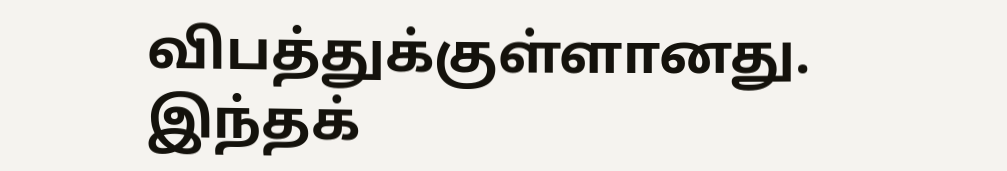விபத்துக்குள்ளானது. இந்தக்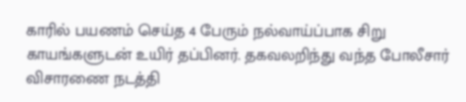காரில் பயணம் செய்த 4 பேரும் நல்வாய்ப்பாக சிறு காயங்களுடன் உயிர் தப்பினர். தகவலறிந்து வந்த போலீசார் விசாரணை நடத்தி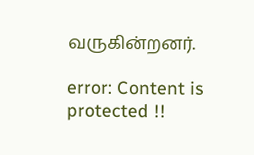வருகின்றனர்.

error: Content is protected !!